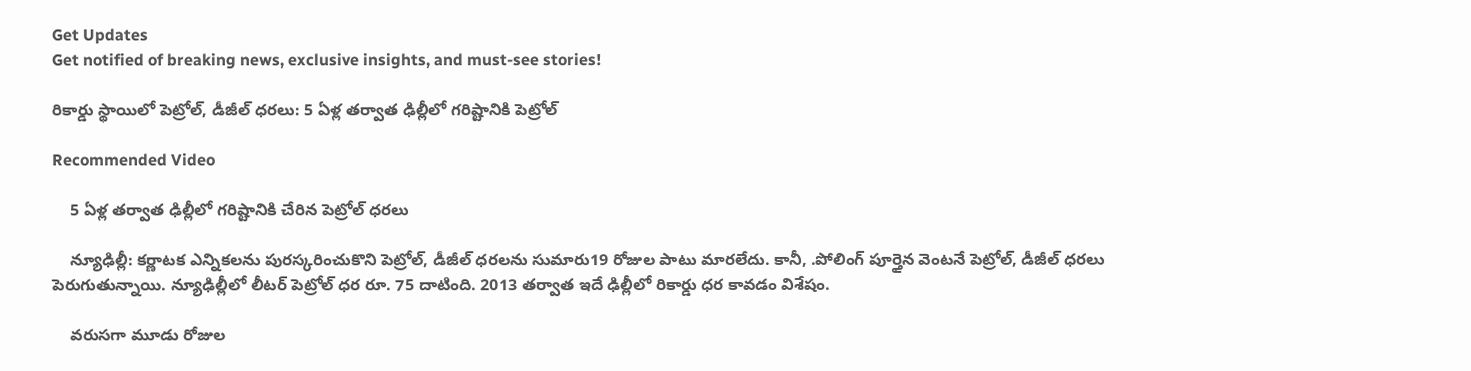Get Updates
Get notified of breaking news, exclusive insights, and must-see stories!

రికార్డు స్థాయిలో పెట్రోల్, డీజీల్ ధరలు: 5 ఏళ్ల తర్వాత ఢిల్లీలో గరిష్టానికి పెట్రోల్

Recommended Video

    5 ఏళ్ల తర్వాత ఢిల్లీలో గరిష్టానికి చేరిన పెట్రోల్ ధరలు

    న్యూఢిల్లీ: కర్ణాటక ఎన్నికలను పురస్కరించుకొని పెట్రోల్, డీజీల్ ధరలను సుమారు19 రోజుల పాటు మారలేదు. కానీ, .పోలింగ్ పూర్తైన వెంటనే పెట్రోల్, డీజీల్ ధరలు పెరుగుతున్నాయి. న్యూఢిల్లీలో లీటర్ పెట్రోల్ ధర రూ. 75 దాటింది. 2013 తర్వాత ఇదే ఢిల్లీలో రికార్డు ధర కావడం విశేషం.

    వరుసగా మూడు రోజుల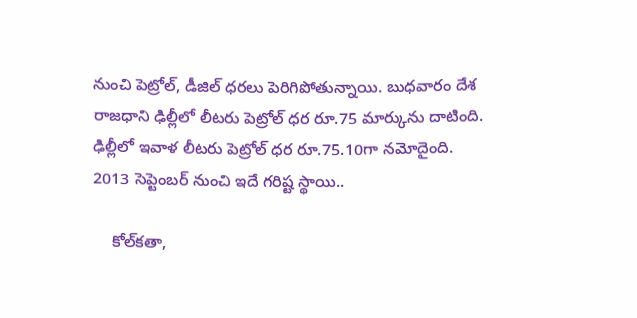నుంచి పెట్రోల్‌, డీజిల్‌ ధరలు పెరిగిపోతున్నాయి. బుధవారం దేశ రాజధాని ఢిల్లీలో లీటరు పెట్రోల్‌ ధర రూ.75 మార్కును దాటింది. ఢిల్లీలో ఇవాళ లీటరు పెట్రోల్‌ ధర రూ.75.10గా నమోదైంది. 2013 సెప్టెంబర్‌ నుంచి ఇదే గరిష్ట స్థాయి..

    కోల్‌కతా,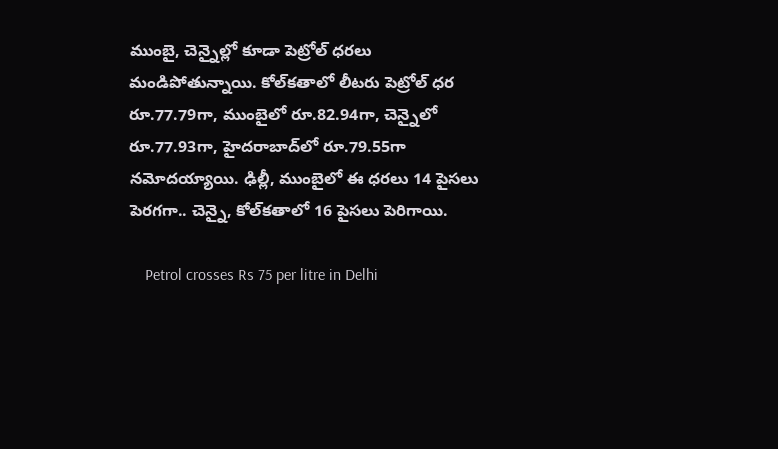ముంబై, చెన్నైల్లో కూడా పెట్రోల్‌ ధరలు మండిపోతున్నాయి. కోల్‌కతాలో లీటరు పెట్రోల్‌ ధర రూ.77.79గా, ముంబైలో రూ.82.94గా, చెన్నైలో రూ.77.93గా, హైదరాబాద్‌లో రూ.79.55గా నమోదయ్యాయి. ఢిల్లీ, ముంబైలో ఈ ధరలు 14 పైసలు పెరగగా.. చెన్నై, కోల్‌కతాలో 16 పైసలు పెరిగాయి.

    Petrol crosses Rs 75 per litre in Delhi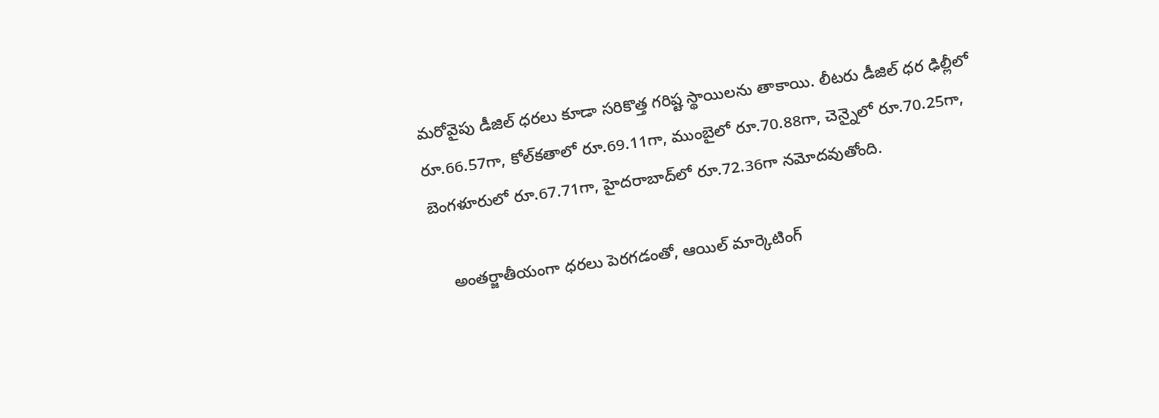మరోవైపు డీజిల్‌ ధరలు కూడా సరికొత్త గరిష్ట స్థాయిలను తాకాయి. లీటరు డీజిల్‌ ధర ఢిల్లీలో రూ.66.57గా, కోల్‌కతాలో రూ.69.11గా, ముంబైలో రూ.70.88గా, చెన్నైలో రూ.70.25గా, బెంగళూరులో రూ.67.71గా, హైదరాబాద్‌లో రూ.72.36గా నమోదవుతోంది.

    అంతర్జాతీయంగా ధరలు పెరగడంతో, ఆయిల్‌ మార్కెటింగ్‌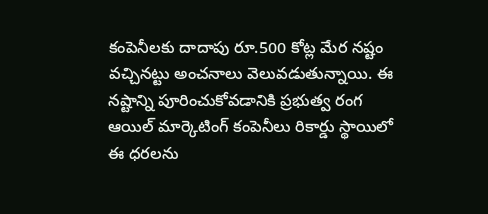కంపెనీలకు దాదాపు రూ.500 కోట్ల మేర నష్టం వచ్చినట్టు అంచనాలు వెలువడుతున్నాయి. ఈ నష్టాన్ని పూరించుకోవడానికి ప్రభుత్వ రంగ ఆయిల్‌ మార్కెటింగ్‌ కంపెనీలు రికార్డు స్థాయిలో ఈ ధరలను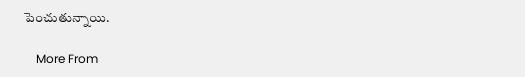పెంచుతున్నాయి.

    More From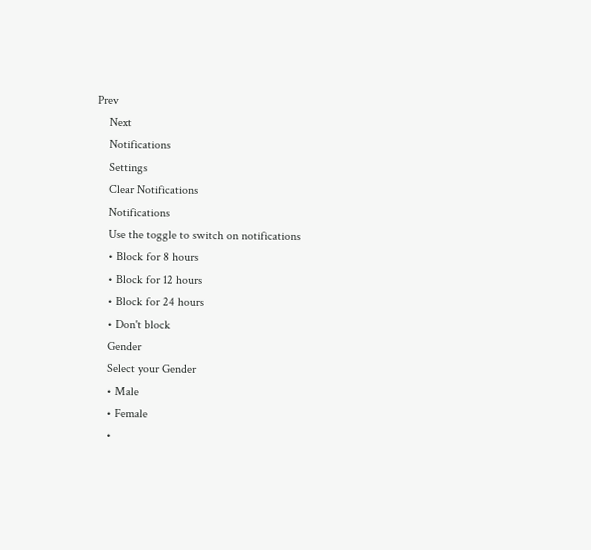Prev
    Next
    Notifications
    Settings
    Clear Notifications
    Notifications
    Use the toggle to switch on notifications
    • Block for 8 hours
    • Block for 12 hours
    • Block for 24 hours
    • Don't block
    Gender
    Select your Gender
    • Male
    • Female
    •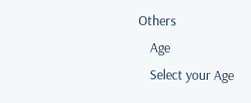Others
    Age
    Select your Age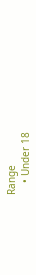Range
    • Under 18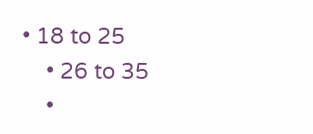• 18 to 25
    • 26 to 35
    •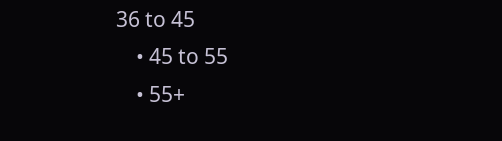36 to 45
    • 45 to 55
    • 55+